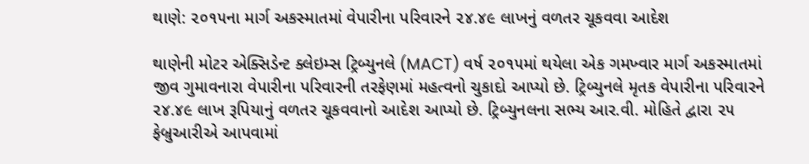થાણે: ૨૦૧૫ના માર્ગ અકસ્માતમાં વેપારીના પરિવારને ૨૪.૪૯ લાખનું વળતર ચૂકવવા આદેશ

થાણેની મોટર એક્સિડેન્ટ ક્લેઇમ્સ ટ્રિબ્યુનલે (MACT) વર્ષ ૨૦૧૫માં થયેલા એક ગમખ્વાર માર્ગ અકસ્માતમાં જીવ ગુમાવનારા વેપારીના પરિવારની તરફેણમાં મહત્વનો ચુકાદો આપ્યો છે. ટ્રિબ્યુનલે મૃતક વેપારીના પરિવારને ૨૪.૪૯ લાખ રૂપિયાનું વળતર ચૂકવવાનો આદેશ આપ્યો છે. ટ્રિબ્યુનલના સભ્ય આર.વી. મોહિતે દ્વારા ૨૫ ફેબ્રુઆરીએ આપવામાં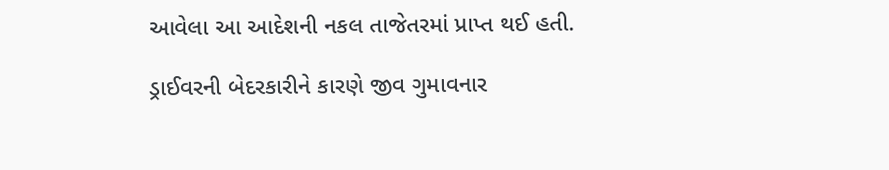આવેલા આ આદેશની નકલ તાજેતરમાં પ્રાપ્ત થઈ હતી.

ડ્રાઈવરની બેદરકારીને કારણે જીવ ગુમાવનાર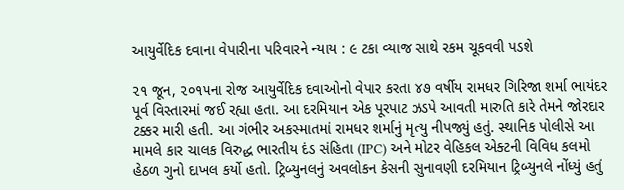આયુર્વેદિક દવાના વેપારીના પરિવારને ન્યાય : ૯ ટકા વ્યાજ સાથે રકમ ચૂકવવી પડશે

૨૧ જૂન, ૨૦૧૫ના રોજ આયુર્વેદિક દવાઓનો વેપાર કરતા ૪૭ વર્ષીય રામધર ગિરિજા શર્મા ભાયંદર પૂર્વ વિસ્તારમાં જઈ રહ્યા હતા. આ દરમિયાન એક પૂરપાટ ઝડપે આવતી મારુતિ કારે તેમને જોરદાર ટક્કર મારી હતી. આ ગંભીર અકસ્માતમાં રામધર શર્માનું મૃત્યુ નીપજ્યું હતું. સ્થાનિક પોલીસે આ મામલે કાર ચાલક વિરુદ્ધ ભારતીય દંડ સંહિતા (IPC) અને મોટર વેહિકલ એક્ટની વિવિધ કલમો હેઠળ ગુનો દાખલ કર્યો હતો. ટ્રિબ્યુનલનું અવલોકન કેસની સુનાવણી દરમિયાન ટ્રિબ્યુનલે નોંધ્યું હતું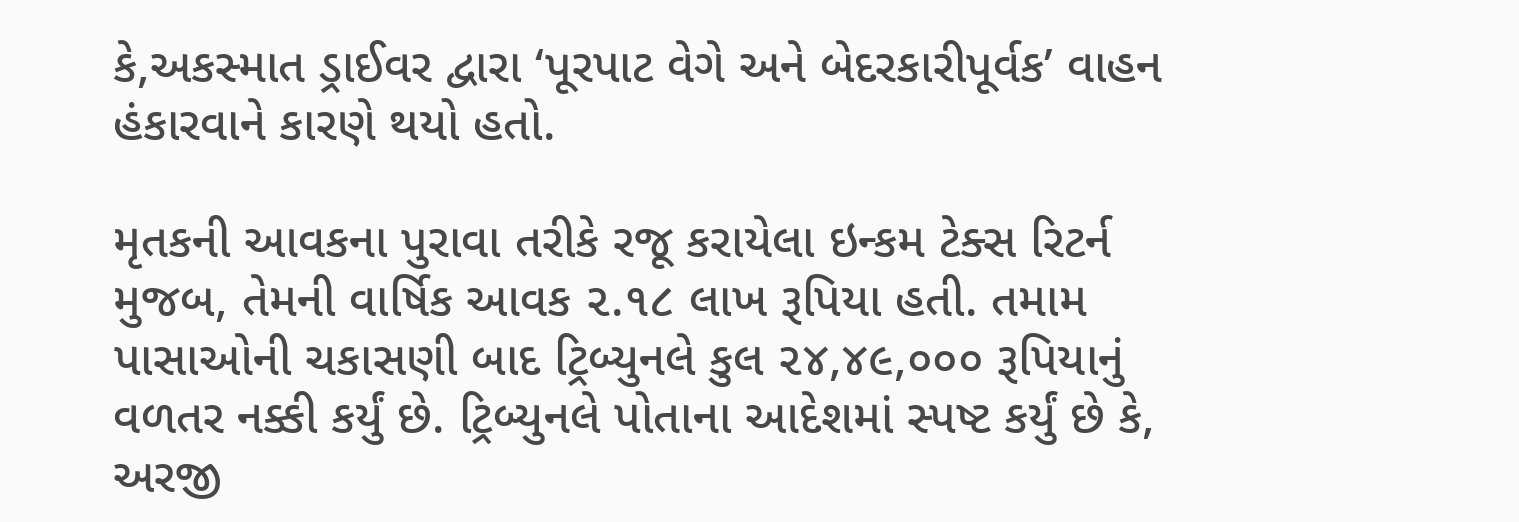કે,અકસ્માત ડ્રાઈવર દ્વારા ‘પૂરપાટ વેગે અને બેદરકારીપૂર્વક’ વાહન હંકારવાને કારણે થયો હતો.

મૃતકની આવકના પુરાવા તરીકે રજૂ કરાયેલા ઇન્કમ ટેક્સ રિટર્ન મુજબ, તેમની વાર્ષિક આવક ૨.૧૮ લાખ રૂપિયા હતી. તમામ પાસાઓની ચકાસણી બાદ ટ્રિબ્યુનલે કુલ ૨૪,૪૯,૦૦૦ રૂપિયાનું વળતર નક્કી કર્યું છે. ટ્રિબ્યુનલે પોતાના આદેશમાં સ્પષ્ટ કર્યું છે કે, અરજી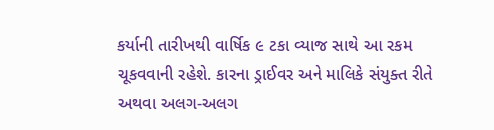કર્યાની તારીખથી વાર્ષિક ૯ ટકા વ્યાજ સાથે આ રકમ ચૂકવવાની રહેશે. કારના ડ્રાઈવર અને માલિકે સંયુક્ત રીતે અથવા અલગ-અલગ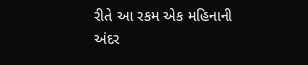રીતે આ રકમ એક મહિનાની અંદર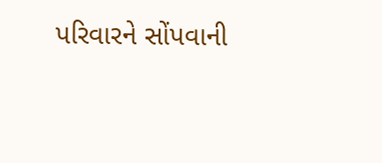પરિવારને સોંપવાની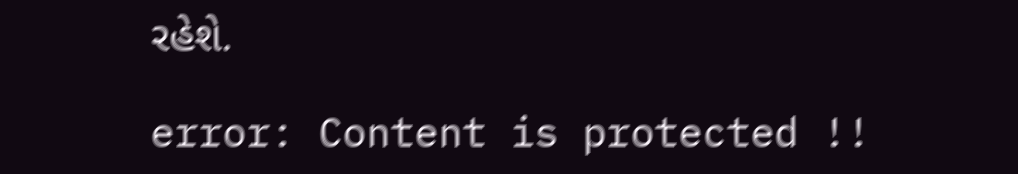રહેશે.

error: Content is protected !!